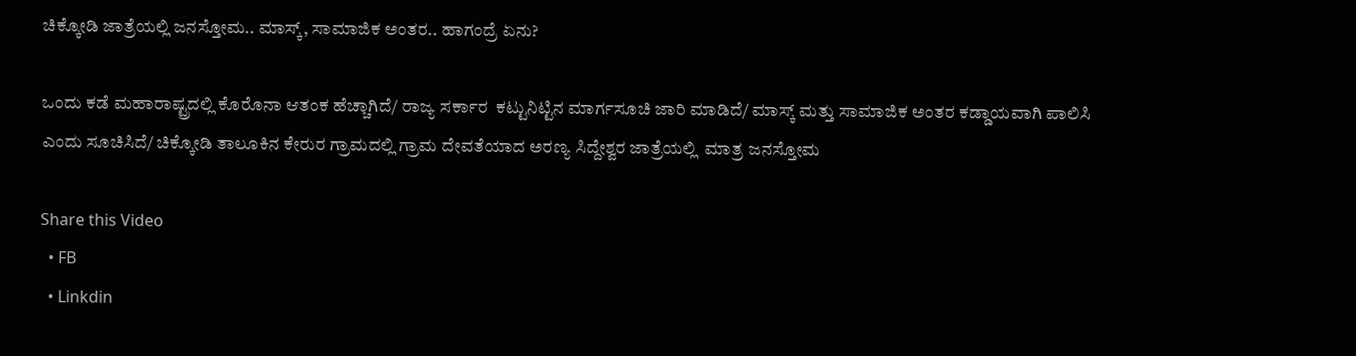ಚಿಕ್ಕೋಡಿ ಜಾತ್ರೆಯಲ್ಲಿ ಜನಸ್ತೋಮ.. ಮಾಸ್ಕ್, ಸಾಮಾಜಿಕ ಅಂತರ.. ಹಾಗಂದ್ರೆ ಏನು?

ಒಂದು ಕಡೆ ಮಹಾರಾಷ್ಟ್ರದಲ್ಲಿ ಕೊರೊನಾ ಆತಂಕ ಹೆಚ್ಚಾಗಿದೆ/ ರಾಜ್ಯ ಸರ್ಕಾರ  ಕಟ್ಟುನಿಟ್ಟಿನ ಮಾರ್ಗಸೂಚಿ ಜಾರಿ ಮಾಡಿದೆ/ ಮಾಸ್ಕ್ ಮತ್ತು ಸಾಮಾಜಿಕ ಅಂತರ ಕಡ್ಡಾಯವಾಗಿ ಪಾಲಿಸಿ ಎಂದು ಸೂಚಿಸಿದೆ/ ಚಿಕ್ಕೋಡಿ ತಾಲೂಕಿನ ಕೇರುರ ಗ್ರಾಮದಲ್ಲಿ ಗ್ರಾಮ ದೇವತೆಯಾದ ಅರಣ್ಯ ಸಿದ್ದೇಶ್ವರ ಜಾತ್ರೆಯಲ್ಲಿ  ಮಾತ್ರ ಜನಸ್ತೋಮ

Share this Video
  • FB
  • Linkdin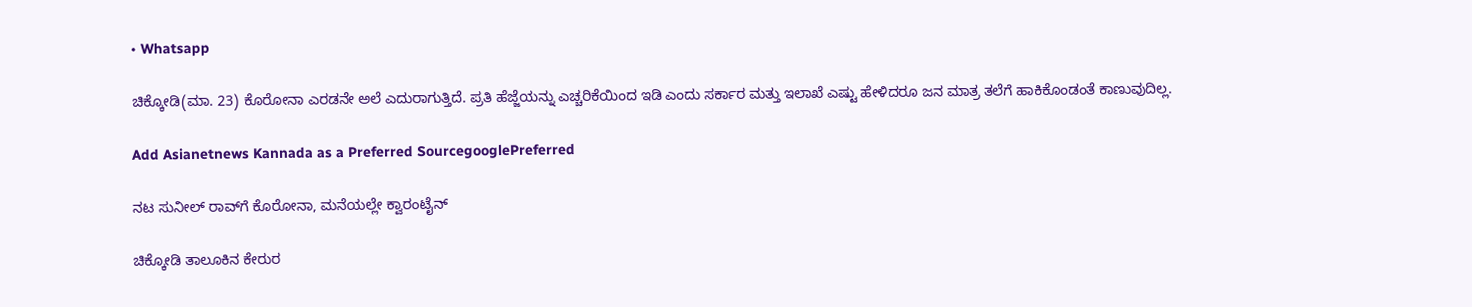• Whatsapp

ಚಿಕ್ಕೋಡಿ(ಮಾ. 23) ಕೊರೋನಾ ಎರಡನೇ ಅಲೆ ಎದುರಾಗುತ್ತಿದೆ. ಪ್ರತಿ ಹೆಜ್ಜೆಯನ್ನು ಎಚ್ಚರಿಕೆಯಿಂದ ಇಡಿ ಎಂದು ಸರ್ಕಾರ ಮತ್ತು ಇಲಾಖೆ ಎಷ್ಟು ಹೇಳಿದರೂ ಜನ ಮಾತ್ರ ತಲೆಗೆ ಹಾಕಿಕೊಂಡಂತೆ ಕಾಣುವುದಿಲ್ಲ.

Add Asianetnews Kannada as a Preferred SourcegooglePreferred

ನಟ ಸುನೀಲ್ ರಾವ್‌ಗೆ ಕೊರೋನಾ, ಮನೆಯಲ್ಲೇ ಕ್ವಾರಂಟೈನ್

ಚಿಕ್ಕೋಡಿ ತಾಲೂಕಿನ ಕೇರುರ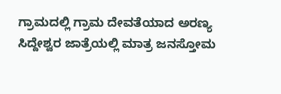ಗ್ರಾಮದಲ್ಲಿ ಗ್ರಾಮ ದೇವತೆಯಾದ ಅರಣ್ಯ ಸಿದ್ದೇಶ್ವರ ಜಾತ್ರೆಯಲ್ಲಿ ಮಾತ್ರ ಜನಸ್ತೋಮ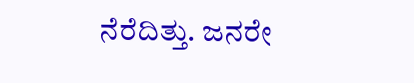ನೆರೆದಿತ್ತು. ಜನರೇ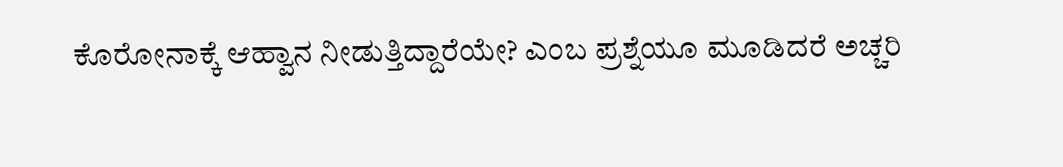ಕೊರೋನಾಕ್ಕೆ ಆಹ್ವಾನ ನೀಡುತ್ತಿದ್ದಾರೆಯೇ? ಎಂಬ ಪ್ರಶ್ನೆಯೂ ಮೂಡಿದರೆ ಅಚ್ಚರಿ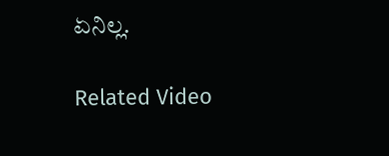ಏನಿಲ್ಲ.

Related Video